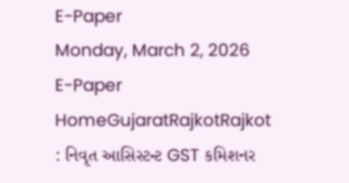E-Paper
Monday, March 2, 2026
E-Paper
HomeGujaratRajkotRajkot : નિવૃત આસિસ્ટન્ટ GST કમિશનર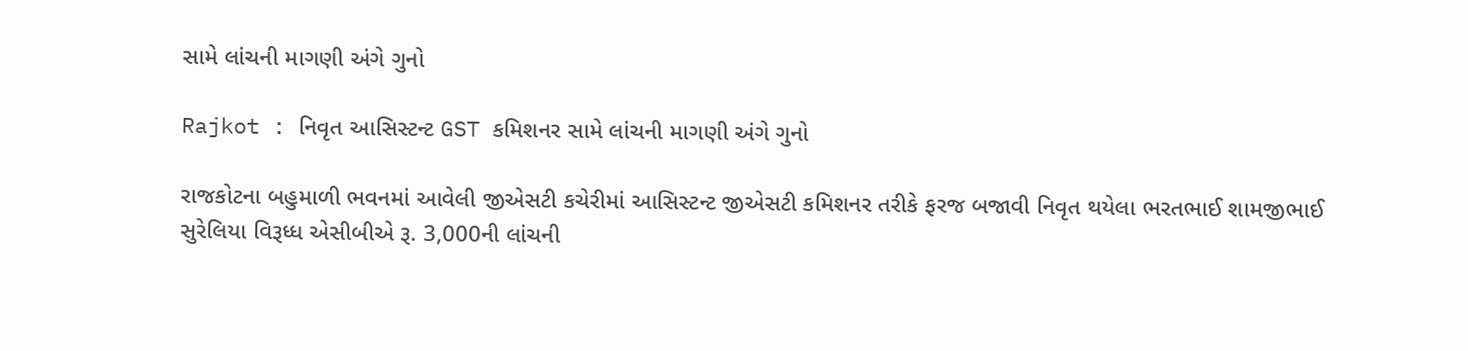સામે લાંચની માગણી અંગે ગુનો

Rajkot : નિવૃત આસિસ્ટન્ટ GST કમિશનર સામે લાંચની માગણી અંગે ગુનો

રાજકોટના બહુમાળી ભવનમાં આવેલી જીએસટી કચેરીમાં આસિસ્ટન્ટ જીએસટી કમિશનર તરીકે ફરજ બજાવી નિવૃત થયેલા ભરતભાઈ શામજીભાઈ સુરેલિયા વિરૂધ્ધ એસીબીએ રૂ. 3,000ની લાંચની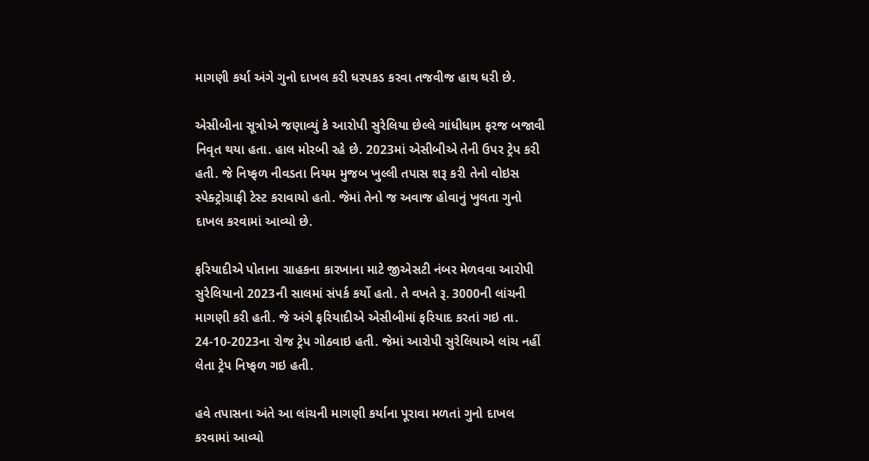માગણી કર્યા અંગે ગુનો દાખલ કરી ધરપકડ કરવા તજવીજ હાથ ધરી છે.

એસીબીના સૂત્રોએ જણાવ્યું કે આરોપી સુરેલિયા છેલ્લે ગાંધીધામ ફરજ બજાવી નિવૃત થયા હતા. હાલ મોરબી રહે છે. 2023માં એસીબીએ તેની ઉપર ટ્રેપ કરી હતી. જે નિષ્ફળ નીવડતા નિયમ મુજબ ખુલ્લી તપાસ શરૂ કરી તેનો વોઇસ સ્પેક્ટ્રોગ્રાફી ટેસ્ટ કરાવાયો હતો. જેમાં તેનો જ અવાજ હોવાનું ખુલતા ગુનો દાખલ કરવામાં આવ્યો છે.

ફરિયાદીએ પોતાના ગ્રાહકના કારખાના માટે જીએસટી નંબર મેળવવા આરોપી સુરેલિયાનો 2023ની સાલમાં સંપર્ક કર્યો હતો. તે વખતે રૂ. 3000ની લાંચની માગણી કરી હતી. જે અંગે ફરિયાદીએ એસીબીમાં ફરિયાદ કરતાં ગઇ તા. 24-10-2023ના રોજ ટ્રેપ ગોઠવાઇ હતી. જેમાં આરોપી સુરેલિયાએ લાંચ નહીં લેતા ટ્રેપ નિષ્ફળ ગઇ હતી.

હવે તપાસના અંતે આ લાંચની માગણી કર્યાના પૂરાવા મળતાં ગુનો દાખલ કરવામાં આવ્યો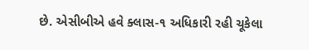છે. એસીબીએ હવે ક્લાસ-૧ અધિકારી રહી ચૂકેલા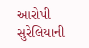આરોપી સુરેલિયાની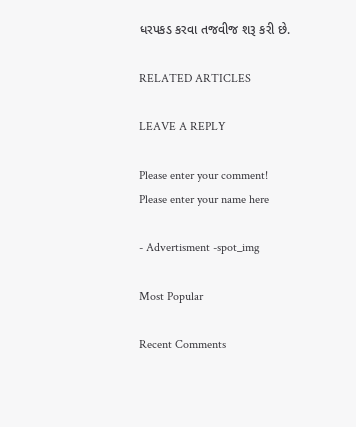ધરપકડ કરવા તજવીજ શરૂ કરી છે.

RELATED ARTICLES

LEAVE A REPLY

Please enter your comment!
Please enter your name here

- Advertisment -spot_img

Most Popular

Recent Comments